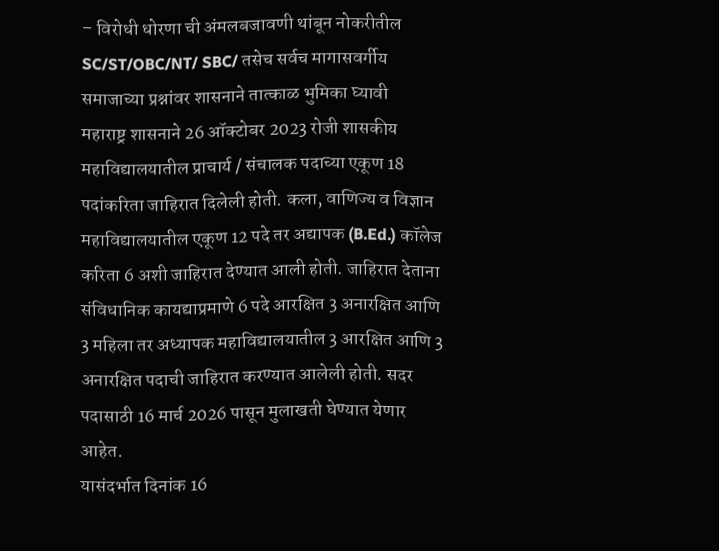– विरोधी धोरणा ची अंमलबजावणी थांबून नोकरीतील SC/ST/OBC/NT/ SBC/ तसेच सर्वच मागासवर्गीय समाजाच्या प्रश्नांवर शासनाने तात्काळ भुमिका घ्यावी
महाराष्ट्र शासनाने 26 ऑक्टोबर 2023 रोजी शासकीय महाविद्यालयातील प्राचार्य / संचालक पदाच्या एकूण 18 पदांकरिता जाहिरात दिलेली होती. कला, वाणिज्य व विज्ञान महाविद्यालयातील एकूण 12 पदे तर अद्यापक (B.Ed.) कॉलेज करिता 6 अशी जाहिरात देण्यात आली होती. जाहिरात देताना संविधानिक कायद्याप्रमाणे 6 पदे आरक्षित 3 अनारक्षित आणि 3 महिला तर अध्यापक महाविद्यालयातील 3 आरक्षित आणि 3 अनारक्षित पदाची जाहिरात करण्यात आलेली होती. सदर पदासाठी 16 मार्च 2026 पासून मुलाखती घेण्यात येणार आहेत.
यासंदर्भात दिनांक 16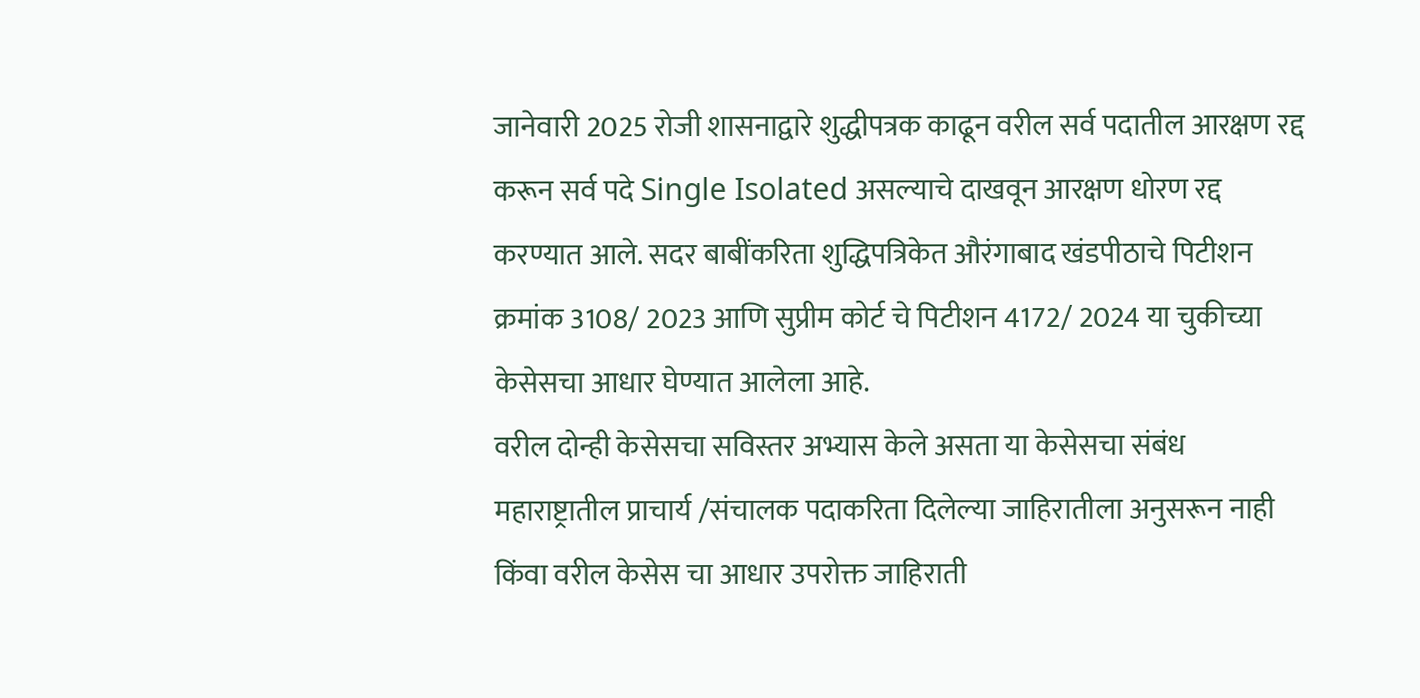जानेवारी 2025 रोजी शासनाद्वारे शुद्धीपत्रक काढून वरील सर्व पदातील आरक्षण रद्द करून सर्व पदे Single Isolated असल्याचे दाखवून आरक्षण धोरण रद्द करण्यात आले. सदर बाबींकरिता शुद्धिपत्रिकेत औरंगाबाद खंडपीठाचे पिटीशन क्रमांक 3108/ 2023 आणि सुप्रीम कोर्ट चे पिटीशन 4172/ 2024 या चुकीच्या केसेसचा आधार घेण्यात आलेला आहे.
वरील दोन्ही केसेसचा सविस्तर अभ्यास केले असता या केसेसचा संबंध महाराष्ट्रातील प्राचार्य /संचालक पदाकरिता दिलेल्या जाहिरातीला अनुसरून नाही किंवा वरील केसेस चा आधार उपरोक्त जाहिराती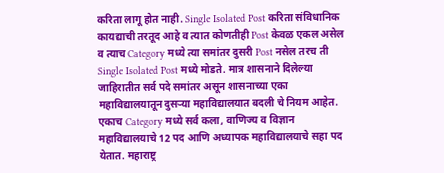करिता लागू होत नाही. Single Isolated Post करिता संविधानिक कायद्याची तरतूद आहे व त्यात कोणतीही Post केवळ एकल असेल व त्याच Category मध्ये त्या समांतर दुसरी Post नसेल तरच ती Single Isolated Post मध्ये मोडते. मात्र शासनाने दिलेल्या जाहिरातीत सर्व पदे समांतर असून शासनाच्या एका महाविद्यालयातून दुसऱ्या महाविद्यालयात बदली चे नियम आहेत.
एकाच Category मध्ये सर्व कला, वाणिज्य व विज्ञान महाविद्यालयाचे 12 पद आणि अध्यापक महाविद्यालयाचे सहा पद येतात. महाराष्ट्र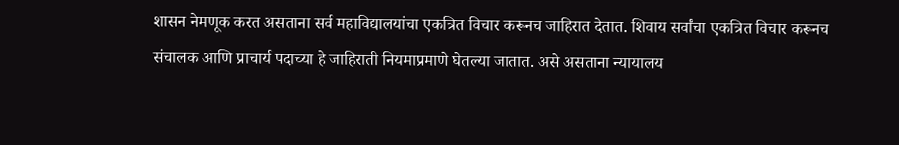शासन नेमणूक करत असताना सर्व महाविद्यालयांचा एकत्रित विचार करूनच जाहिरात देतात. शिवाय सर्वांचा एकत्रित विचार करूनच संचालक आणि प्राचार्य पदाच्या हे जाहिराती नियमाप्रमाणे घेतल्या जातात. असे असताना न्यायालय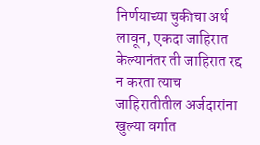निर्णयाच्या चुकीचा अर्थ लावून, एकदा जाहिरात केल्यानंतर ती जाहिरात रद्द न करता त्याच जाहिरातीतील अर्जदारांना खुल्या वर्गात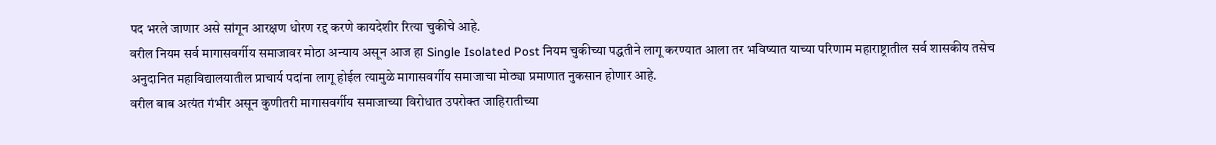पद भरले जाणार असे सांगून आरक्षण धोरण रद्द करणे कायदेशीर रित्या चुकीचे आहे.
वरील नियम सर्व मागासवर्गीय समाजावर मोठा अन्याय असून आज हा Single Isolated Post नियम चुकीच्या पद्धतीने लागू करण्यात आला तर भविष्यात याच्या परिणाम महाराष्ट्रातील सर्व शासकीय तसेच अनुदानित महाविद्यालयातील प्राचार्य पदांना लागू होईल त्यामुळे मागासवर्गीय समाजाचा मोठ्या प्रमाणात नुकसान होणार आहे.
वरील बाब अत्यंत गंभीर असून कुणीतरी मागासवर्गीय समाजाच्या विरोधात उपरोक्त जाहिरातीच्या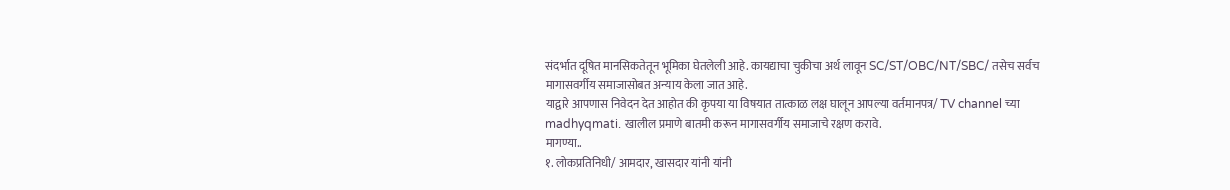संदर्भात दूषित मानसिकतेतून भूमिका घेतलेली आहे. कायद्याचा चुकीचा अर्थ लावून SC/ST/OBC/NT/SBC/ तसेच सर्वच मागासवर्गीय समाजासोबत अन्याय केला जात आहे.
याद्वारे आपणास निवेदन देत आहोत की कृपया या विषयात तात्काळ लक्ष घालून आपल्या वर्तमानपत्र/ TV channel च्या madhyqmati. खालील प्रमाणे बातमी करून मागासवर्गीय समाजाचे रक्षण करावे.
मागण्या..
१. लोकप्रतिनिधी/ आमदार, खासदार यांनी यांनी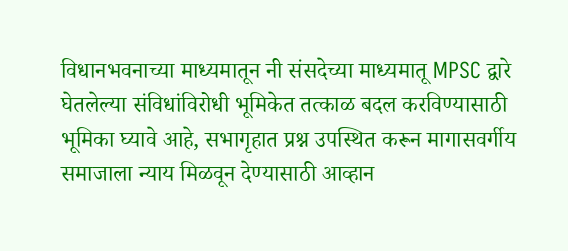विधानभवनाच्या माध्यमातून नी संसदेच्या माध्यमातू MPSC द्वारे घेतलेल्या संविधांविरोधी भूमिकेत तत्काळ बदल करविण्यासाठी भूमिका घ्यावे आहे, सभागृहात प्रश्न उपस्थित करून मागासवर्गीय समाजाला न्याय मिळवून देण्यासाठी आव्हान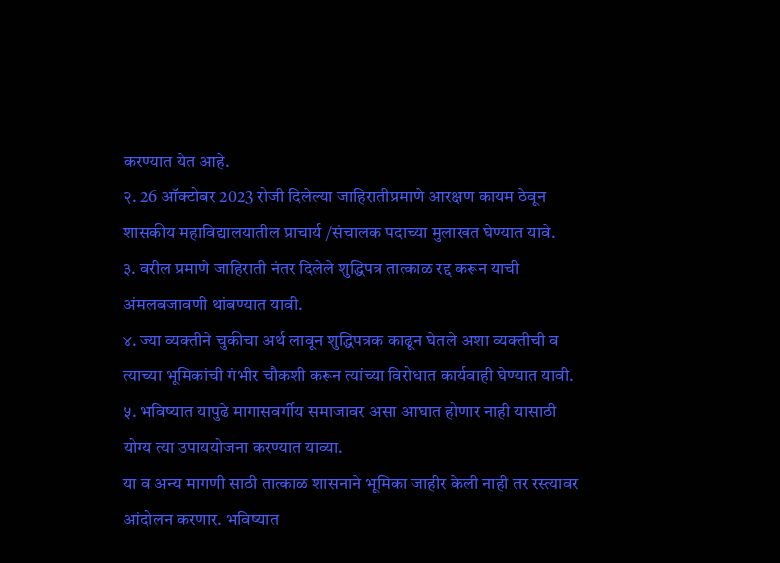करण्यात येत आहे.
२. 26 ऑक्टोबर 2023 रोजी दिलेल्या जाहिरातीप्रमाणे आरक्षण कायम ठेवून शासकीय महाविद्यालयातील प्राचार्य /संचालक पदाच्या मुलाखत घेण्यात यावे.
३. वरील प्रमाणे जाहिराती नंतर दिलेले शुद्धिपत्र तात्काळ रद्द करून याची अंमलबजावणी थांबण्यात यावी.
४. ज्या व्यक्तीने चुकीचा अर्थ लावून शुद्धिपत्रक काढून घेतले अशा व्यक्तीची व त्याच्या भूमिकांची गंभीर चौकशी करून त्यांच्या विरोधात कार्यवाही घेण्यात यावी.
५. भविष्यात यापुढे मागासवर्गीय समाजावर असा आघात होणार नाही यासाठी योग्य त्या उपाययोजना करण्यात याव्या.
या व अन्य मागणी साठी तात्काळ शासनाने भूमिका जाहीर केली नाही तर रस्त्यावर आंदोलन करणार. भविष्यात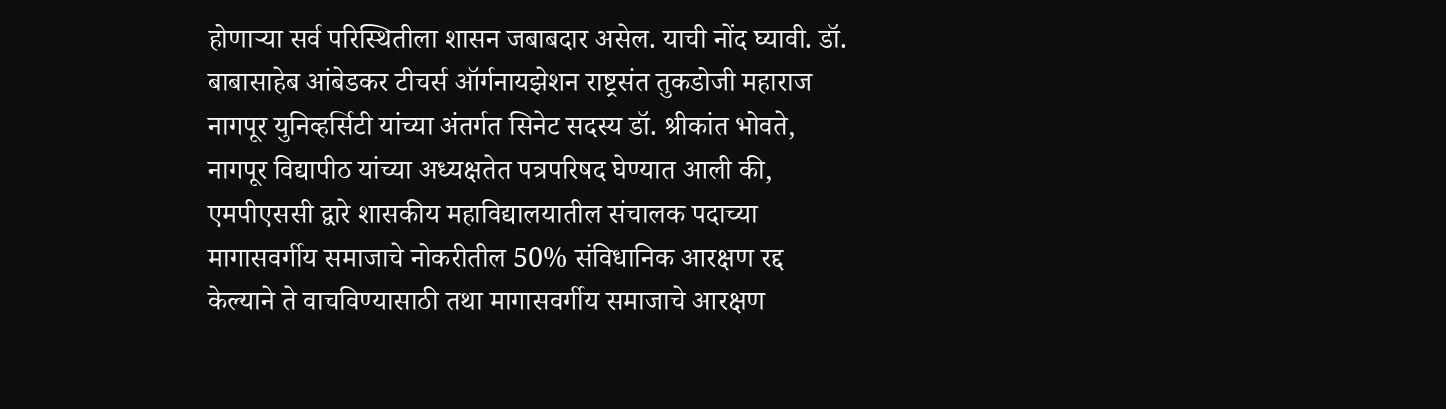होणाऱ्या सर्व परिस्थितीला शासन जबाबदार असेल. याची नोंद घ्यावी. डॉ. बाबासाहेब आंबेडकर टीचर्स ऑर्गनायझेशन राष्ट्रसंत तुकडोजी महाराज नागपूर युनिव्हर्सिटी यांच्या अंतर्गत सिनेट सदस्य डॉ. श्रीकांत भोवते, नागपूर विद्यापीठ यांच्या अध्यक्षतेत पत्रपरिषद घेण्यात आली की, एमपीएससी द्वारे शासकीय महाविद्यालयातील संचालक पदाच्या मागासवर्गीय समाजाचे नोकरीतील 50% संविधानिक आरक्षण रद्द केल्याने ते वाचविण्यासाठी तथा मागासवर्गीय समाजाचे आरक्षण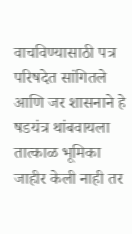वाचविण्यासाठी पत्र परिषदेत सांगितले आणि जर शासनाने हे षडयंत्र थांबवायला तात्काळ भूमिका जाहीर केली नाही तर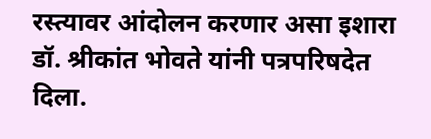रस्त्यावर आंदोलन करणार असा इशारा डॉ. श्रीकांत भोवते यांनी पत्रपरिषदेत दिला.